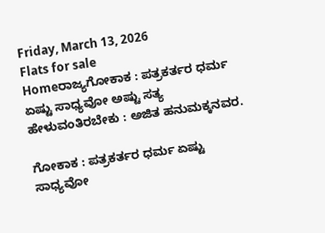Friday, March 13, 2026
Flats for sale
Homeರಾಜ್ಯಗೋಕಾಕ : ಪತ್ರಕರ್ತರ ಧರ್ಮ ಏಷ್ಟು ಸಾಧ್ಯವೋ ಅಷ್ಟು ಸತ್ಯ ಹೇಳುವಂತಿರಬೇಕು : ಅಜಿತ ಹನುಮಕ್ಕನವರ.

ಗೋಕಾಕ : ಪತ್ರಕರ್ತರ ಧರ್ಮ ಏಷ್ಟು ಸಾಧ್ಯವೋ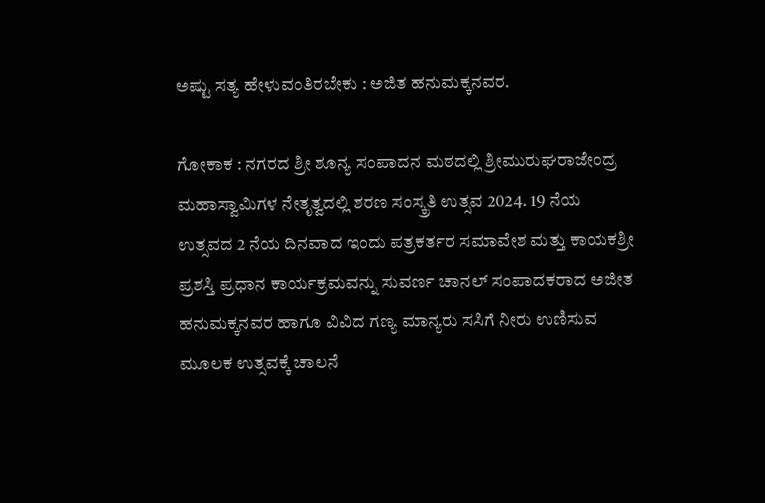ಅಷ್ಟು ಸತ್ಯ ಹೇಳುವಂತಿರಬೇಕು : ಅಜಿತ ಹನುಮಕ್ಕನವರ.

ಗೋಕಾಕ : ನಗರದ ಶ್ರೀ ಶೂನ್ಯ ಸಂಪಾದನ ಮಠದಲ್ಲಿ ಶ್ರೀಮುರುಘರಾಜೇಂದ್ರ ಮಹಾಸ್ವಾಮಿಗಳ ನೇತೃತ್ವದಲ್ಲಿ ಶರಣ ಸಂಸ್ಕ್ರತಿ ಉತ್ಸವ 2024. 19 ನೆಯ ಉತ್ಸವದ 2 ನೆಯ ದಿನವಾದ ಇಂದು ಪತ್ರಕರ್ತರ ಸಮಾವೇಶ ಮತ್ತು ಕಾಯಕಶ್ರೀ ಪ್ರಶಸ್ತಿ ಪ್ರಧಾನ ಕಾರ್ಯಕ್ರಮವನ್ನು ಸುವರ್ಣ ಚಾನಲ್ ಸಂಪಾದಕರಾದ ಅಜೀತ ಹನುಮಕ್ಕನವರ ಹಾಗೂ ವಿವಿದ ಗಣ್ಯ ಮಾನ್ಯರು ಸಸಿಗೆ ನೀರು ಉಣಿಸುವ ಮೂಲಕ ಉತ್ಸವಕ್ಕೆ ಚಾಲನೆ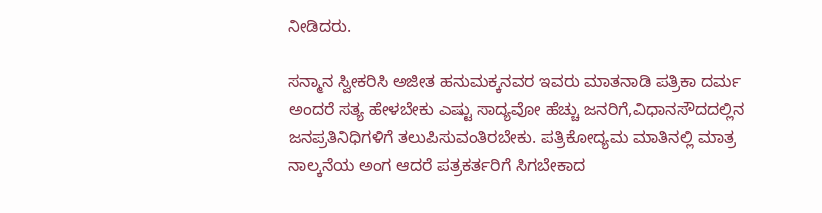ನೀಡಿದರು.

ಸನ್ಮಾನ ಸ್ವೀಕರಿಸಿ ಅಜೀತ ಹನುಮಕ್ಕನವರ ಇವರು ಮಾತನಾಡಿ ಪತ್ರಿಕಾ ದರ್ಮ ಅಂದರೆ ಸತ್ಯ ಹೇಳಬೇಕು ಎಷ್ಟು ಸಾದ್ಯವೋ ಹೆಚ್ಚು ಜನರಿಗೆ,ವಿಧಾನಸೌದದಲ್ಲಿನ ಜನಪ್ರತಿನಿಧಿಗಳಿಗೆ ತಲುಪಿಸುವಂತಿರಬೇಕು. ಪತ್ರಿಕೋದ್ಯಮ ಮಾತಿನಲ್ಲಿ ಮಾತ್ರ ನಾಲ್ಕನೆಯ ಅಂಗ ಆದರೆ ಪತ್ರಕರ್ತರಿಗೆ ಸಿಗಬೇಕಾದ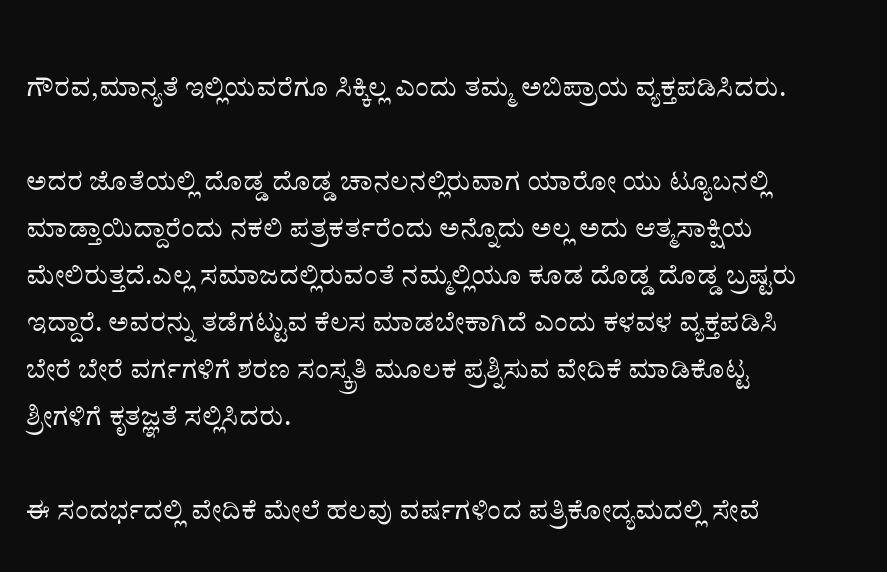ಗೌರವ,ಮಾನ್ಯತೆ ಇಲ್ಲಿಯವರೆಗೂ ಸಿಕ್ಕಿಲ್ಲ ಎಂದು ತಮ್ಮ ಅಬಿಪ್ರಾಯ ವ್ಯಕ್ತಪಡಿಸಿದರು.

ಅದರ ಜೊತೆಯಲ್ಲಿ ದೊಡ್ಡ ದೊಡ್ಡ ಚಾನಲನಲ್ಲಿರುವಾಗ ಯಾರೋ ಯು ಟ್ಯೂಬನಲ್ಲಿ ಮಾಡ್ತಾಯಿದ್ದಾರೆಂದು ನಕಲಿ ಪತ್ರಕರ್ತರೆಂದು ಅನ್ನೊದು ಅಲ್ಲ ಅದು ಆತ್ಮಸಾಕ್ಷಿಯ ಮೇಲಿರುತ್ತದೆ.ಎಲ್ಲ ಸಮಾಜದಲ್ಲಿರುವಂತೆ ನಮ್ಮಲ್ಲಿಯೂ ಕೂಡ ದೊಡ್ಡ ದೊಡ್ಡ ಬ್ರಷ್ಟರು ಇದ್ದಾರೆ. ಅವರನ್ನು ತಡೆಗಟ್ಟುವ ಕೆಲಸ ಮಾಡಬೇಕಾಗಿದೆ ಎಂದು ಕಳವಳ ವ್ಯಕ್ತಪಡಿಸಿ ಬೇರೆ ಬೇರೆ ವರ್ಗಗಳಿಗೆ ಶರಣ ಸಂಸ್ಕ್ರತಿ ಮೂಲಕ ಪ್ರಶ್ನಿಸುವ ವೇದಿಕೆ ಮಾಡಿಕೊಟ್ಟ ಶ್ರೀಗಳಿಗೆ ಕೃತಜ್ಞತೆ ಸಲ್ಲಿಸಿದರು.

ಈ ಸಂದರ್ಭದಲ್ಲಿ ವೇದಿಕೆ ಮೇಲೆ ಹಲವು ವರ್ಷಗಳಿಂದ ಪತ್ರಿಕೋದ್ಯಮದಲ್ಲಿ ಸೇವೆ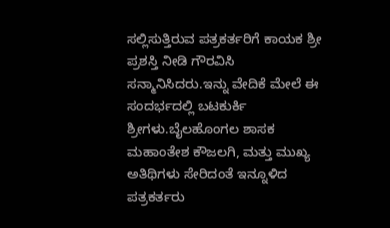ಸಲ್ಲಿಸುತ್ತಿರುವ ಪತ್ರಕರ್ತರಿಗೆ ಕಾಯಕ ಶ್ರೀ ಪ್ರಶಸ್ತಿ ನೀಡಿ ಗೌರವಿಸಿ ಸನ್ಮಾನಿಸಿದರು.ಇನ್ನು ವೇದಿಕೆ ಮೇಲೆ ಈ ಸಂದರ್ಭದಲ್ಲಿ ಬಟಕುರ್ಕಿ ಶ್ರೀಗಳು.ಬೈಲಹೊಂಗಲ ಶಾಸಕ‌ ಮಹಾಂತೇಶ ಕೌಜಲಗಿ, ಮತ್ತು ಮುಖ್ಯ ಅತಿಥಿಗಳು ಸೇರಿದಂತೆ ಇನ್ನೂಳಿದ ಪತ್ರಕರ್ತರು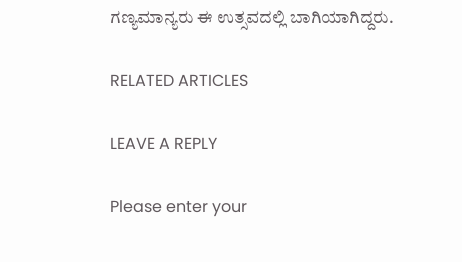ಗಣ್ಯಮಾನ್ಯರು ಈ ಉತ್ಸವದಲ್ಲಿ ಬಾಗಿಯಾಗಿದ್ದರು.

RELATED ARTICLES

LEAVE A REPLY

Please enter your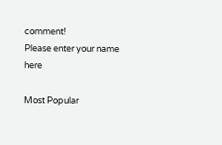comment!
Please enter your name here

Most Popular